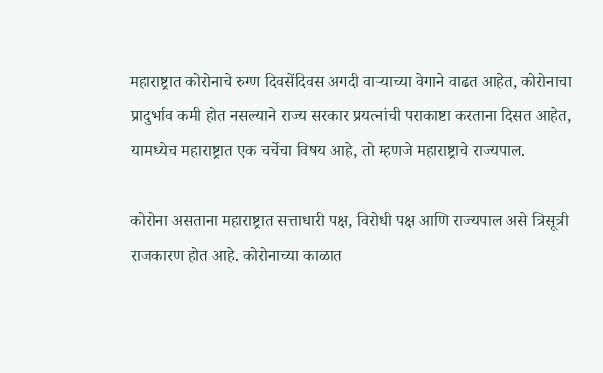महाराष्ट्रात कोरोनाचे रुग्ण दिवसेंदिवस अगदी वाऱ्याच्या वेगाने वाढत आहेत, कोरोनाचा प्रादुर्भाव कमी होत नसल्याने राज्य सरकार प्रयत्नांची पराकाष्टा करताना दिसत आहेत, यामध्येच महाराष्ट्रात एक चर्चेचा विषय आहे, तो म्हणजे महाराष्ट्राचे राज्यपाल.

कोरोना असताना महाराष्ट्रात सत्ताधारी पक्ष, विरोधी पक्ष आणि राज्यपाल असे त्रिसूत्री राजकारण होत आहे. कोरोनाच्या काळात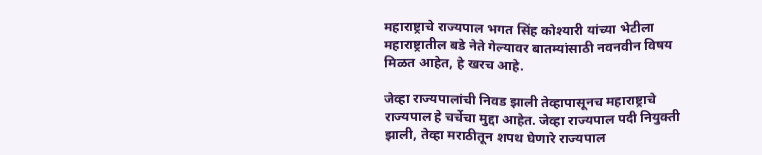महाराष्ट्राचे राज्यपाल भगत सिंह कोश्यारी यांच्या भेटीला महाराष्ट्रातील बडे नेते गेल्यावर बातम्यांसाठी नवनवीन विषय मिळत आहेत, हे खरच आहे.

जेव्हा राज्यपालांची निवड झाली तेव्हापासूनच महाराष्ट्राचे राज्यपाल हे चर्चेचा मुद्दा आहेत. जेव्हा राज्यपाल पदी नियुक्ती झाली, तेव्हा मराठीतून शपथ घेणारे राज्यपाल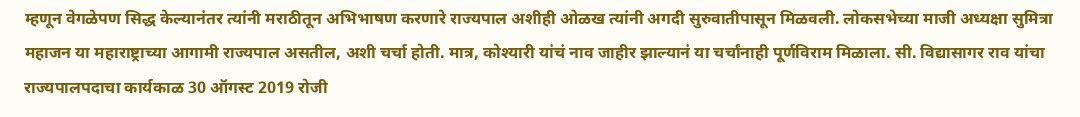म्हणून वेगळेपण सिद्ध केल्यानंतर त्यांनी मराठीतून अभिभाषण करणारे राज्यपाल अशीही ओळख त्यांनी अगदी सुरुवातीपासून मिळवली. लोकसभेच्या माजी अध्यक्षा सुमित्रा महाजन या महाराष्ट्राच्या आगामी राज्यपाल असतील, अशी चर्चा होती. मात्र, कोश्यारी यांचं नाव जाहीर झाल्यानं या चर्चांनाही पूर्णविराम मिळाला. सी. विद्यासागर राव यांचा राज्यपालपदाचा कार्यकाळ 30 ऑगस्ट 2019 रोजी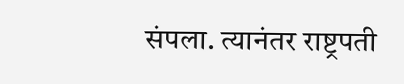संपला. त्यानंतर राष्ट्रपती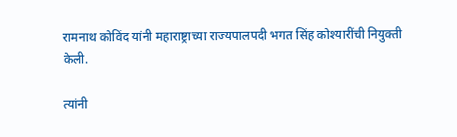रामनाथ कोविंद यांनी महाराष्ट्राच्या राज्यपालपदी भगत सिंह कोश्यारींची नियुक्ती केली.

त्यांनी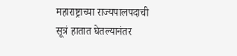महाराष्ट्राच्या राज्यपालपदाची सूत्रं हातात घेतल्यानंतर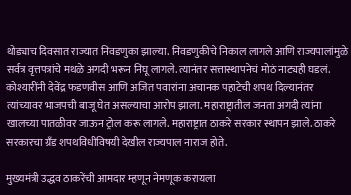थोड्याच दिवसात राज्यात निवडणुका झाल्या. निवडणुकीचे निकाल लागले आणि राज्यपालांमुळे सर्वत्र वृत्तपत्रांचे मथळे अगदी भरून निघू लागले. त्यानंतर सत्तास्थापनेचं मोठं नाट्यही घडलं. कोश्यारींनी देवेंद्र फडणवीस आणि अजित पवारांना अचानक पहाटेची शपथ दिल्यानंतर त्यांच्यावर भाजपची बाजू घेत असल्याचा आरोप झाला. महाराष्ट्रातील जनता अगदी त्यांना खालच्या पातळीवर जाऊन ट्रोल करू लागले. महाराष्ट्रात ठाकरे सरकार स्थापन झाले. ठाकरे सरकारचा ग्रँड शपथविधीविषयी देखील राज्यपाल नाराज होते.

मुख्यमंत्री उद्धव ठाकरेंची आमदार म्हणून नेमणूक करायला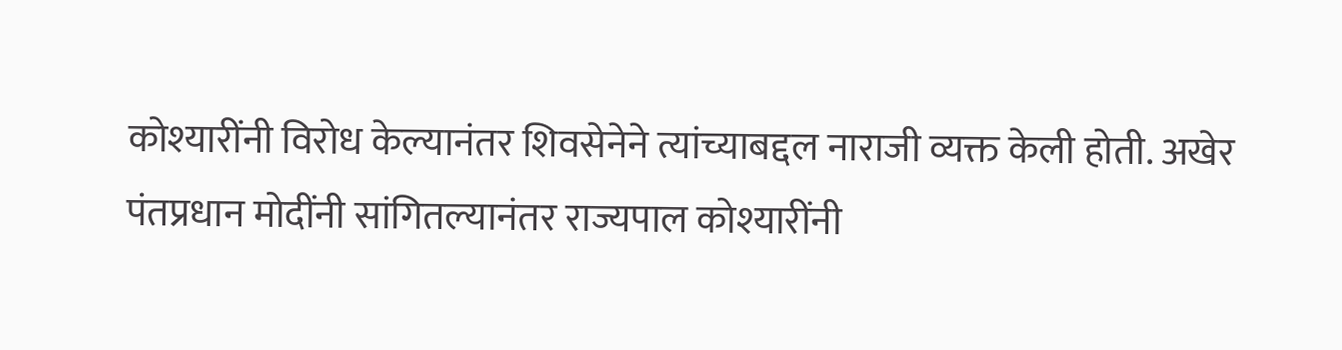कोश्यारींनी विरोध केल्यानंतर शिवसेनेने त्यांच्याबद्दल नाराजी व्यक्त केली होती. अखेर पंतप्रधान मोदींनी सांगितल्यानंतर राज्यपाल कोश्यारींनी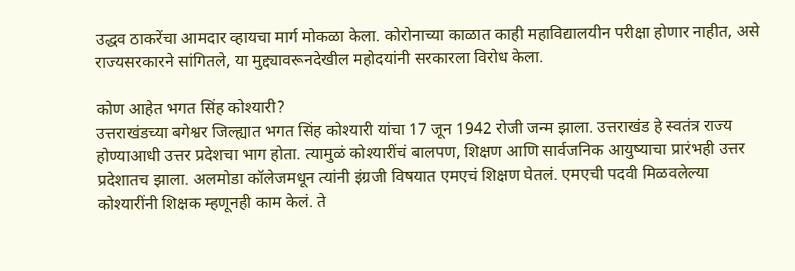उद्धव ठाकरेंचा आमदार व्हायचा मार्ग मोकळा केला. कोरोनाच्या काळात काही महाविद्यालयीन परीक्षा होणार नाहीत, असे राज्यसरकारने सांगितले, या मुद्द्यावरूनदेखील महोदयांनी सरकारला विरोध केला.

कोण आहेत भगत सिंह कोश्यारी?
उत्तराखंडच्या बगेश्वर जिल्ह्यात भगत सिंह कोश्यारी यांचा 17 जून 1942 रोजी जन्म झाला. उत्तराखंड हे स्वतंत्र राज्य होण्याआधी उत्तर प्रदेशचा भाग होता. त्यामुळं कोश्यारींचं बालपण, शिक्षण आणि सार्वजनिक आयुष्याचा प्रारंभही उत्तर प्रदेशातच झाला. अलमोडा कॉलेजमधून त्यांनी इंग्रजी विषयात एमएचं शिक्षण घेतलं. एमएची पदवी मिळवलेल्या कोश्यारींनी शिक्षक म्हणूनही काम केलं. ते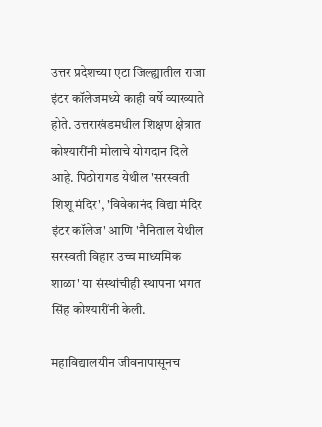उत्तर प्रदेशच्या एटा जिल्ह्यातील राजा इंटर कॉलेजमध्ये काही वर्षे व्याख्याते होते. उत्तराखंडमधील शिक्षण क्षेत्रात कोश्यारींनी मोलाचे योगदान दिले आहे. पिठोरागड येथील 'सरस्वती शिशू मंदिर', 'विवेकानंद विद्या मंदिर इंटर कॉलेज' आणि 'नैनिताल येथील सरस्वती विहार उच्च माध्यमिक शाळा' या संस्थांचीही स्थापना भगत सिंह कोश्यारींनी केली.

महाविद्यालयीन जीवनापासूनच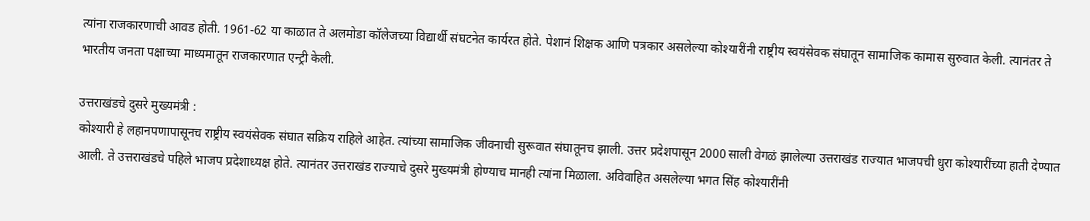त्यांना राजकारणाची आवड होती. 1961-62 या काळात ते अलमोडा कॉलेजच्या विद्यार्थी संघटनेत कार्यरत होते. पेशानं शिक्षक आणि पत्रकार असलेल्या कोश्यारींनी राष्ट्रीय स्वयंसेवक संघातून सामाजिक कामास सुरुवात केली. त्यानंतर ते भारतीय जनता पक्षाच्या माध्यमातून राजकारणात एन्ट्री केली.

उत्तराखंडचे दुसरे मुख्यमंत्री :
कोश्यारी हे लहानपणापासूनच राष्ट्रीय स्वयंसेवक संघात सक्रिय राहिले आहेत. त्यांच्या सामाजिक जीवनाची सुरूवात संघातूनच झाली. उत्तर प्रदेशपासून 2000 साली वेगळं झालेल्या उत्तराखंड राज्यात भाजपची धुरा कोश्यारींच्या हाती देण्यात आली. ते उत्तराखंडचे पहिले भाजप प्रदेशाध्यक्ष होते. त्यानंतर उत्तराखंड राज्याचे दुसरे मुख्यमंत्री होण्याच मानही त्यांना मिळाला. अविवाहित असलेल्या भगत सिंह कोश्यारींनी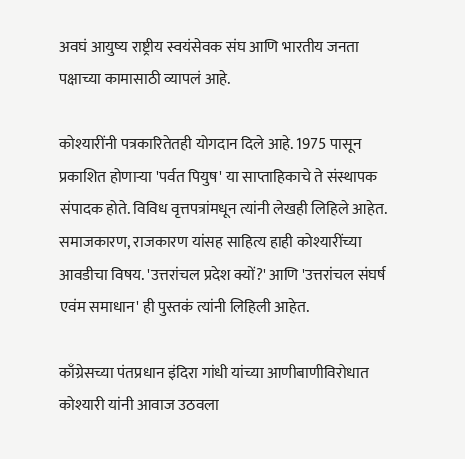अवघं आयुष्य राष्ट्रीय स्वयंसेवक संघ आणि भारतीय जनता पक्षाच्या कामासाठी व्यापलं आहे.

कोश्यारींनी पत्रकारितेतही योगदान दिले आहे. 1975 पासून प्रकाशित होणाऱ्या 'पर्वत पियुष' या साप्ताहिकाचे ते संस्थापक संपादक होते. विविध वृत्तपत्रांमधून त्यांनी लेखही लिहिले आहेत. समाजकारण, राजकारण यांसह साहित्य हाही कोश्यारींच्या आवडीचा विषय. 'उत्तरांचल प्रदेश क्यों?' आणि 'उत्तरांचल संघर्ष एवंम समाधान' ही पुस्तकं त्यांनी लिहिली आहेत.

काँग्रेसच्या पंतप्रधान इंदिरा गांधी यांच्या आणीबाणीविरोधात कोश्यारी यांनी आवाज उठवला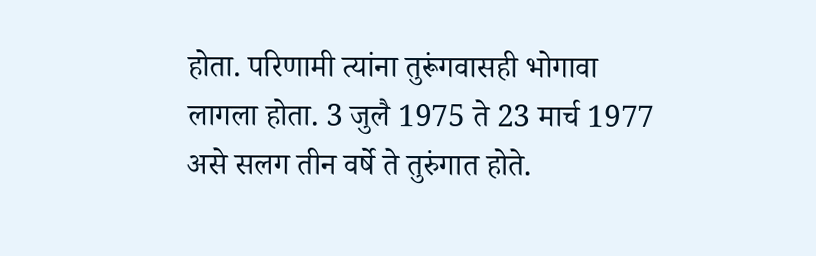होता. परिणामी त्यांना तुरूंगवासही भोगावा लागला होता. 3 जुलै 1975 ते 23 मार्च 1977 असे सलग तीन वर्षे ते तुरुंगात होते.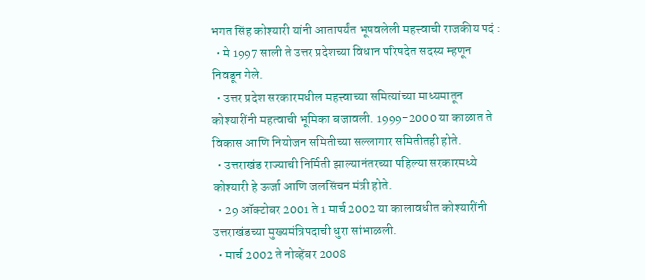भगत सिंह कोश्यारी यांनी आतापर्यंत भूषवलेली महत्त्वाची राजकीय पदं :
  • मे 1997 साली ते उत्तर प्रदेशच्या विधान परिषदेत सदस्य म्हणून निवडून गेले.
  • उत्तर प्रदेश सरकारमधील महत्त्वाच्या समित्यांच्या माध्यमातून कोश्यारींनी महत्वाची भूमिका बजावली. 1999-2000 या काळात ते विकास आणि नियोजन समितीच्या सल्लागार समितीतही होते.
  • उत्तराखंड राज्याची निर्मिती झाल्यानंतरच्या पहिल्या सरकारमध्ये कोश्यारी हे ऊर्जा आणि जलसिंचन मंत्री होते.
  • 29 ऑक्टोबर 2001 ते 1 मार्च 2002 या कालावधीत कोश्यारींनी उत्तराखंडच्या मुख्यमंत्रिपदाची धुरा सांभाळली.
  • मार्च 2002 ते नोव्हेंबर 2008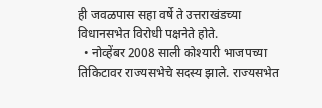ही जवळपास सहा वर्षे ते उत्तराखंडच्या विधानसभेत विरोधी पक्षनेते होते.
  • नोव्हेंबर 2008 साली कोश्यारी भाजपच्या तिकिटावर राज्यसभेचे सदस्य झाले. राज्यसभेत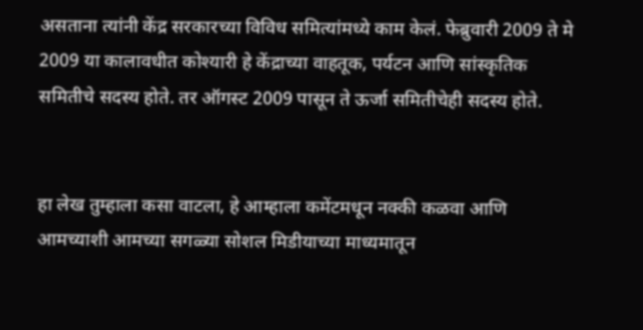असताना त्यांनी केंद्र सरकारच्या विविध समित्यांमध्ये काम केलं. फेब्रुवारी 2009 ते मे 2009 या कालावधीत कोश्यारी हे केंद्राच्या वाहतूक, पर्यटन आणि सांस्कृतिक समितीचे सदस्य होते. तर ऑगस्ट 2009 पासून ते ऊर्जा समितीचेही सदस्य होते.


हा लेख तुम्हाला कसा वाटला, हे आम्हाला कमेंटमधून नक्की कळवा आणि आमच्याशी आमच्या सगळ्या सोशल मिडीयाच्या माध्यमातून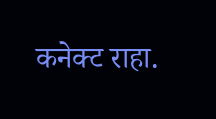कनेक्ट राहा.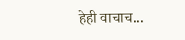हेही वाचाच...